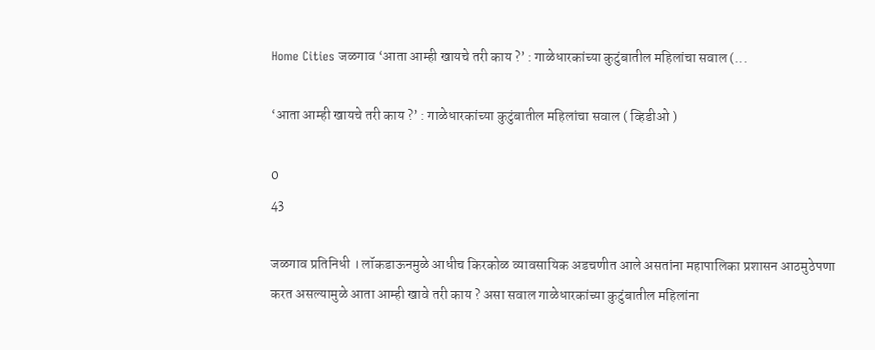Home Cities जळगाव ‘आता आम्ही खायचे तरी काय ?’ : गाळेधारकांच्या कुटुंबातील महिलांचा सवाल (...

‘आता आम्ही खायचे तरी काय ?’ : गाळेधारकांच्या कुटुंबातील महिलांचा सवाल ( व्हिडीओ )

0
43

जळगाव प्रतिनिधी । लॉकडाऊनमुळे आधीच किरकोळ व्यावसायिक अडचणीत आले असतांना महापालिका प्रशासन आठमुठेपणा करत असल्यामुळे आता आम्ही खावे तरी काय ? असा सवाल गाळेधारकांच्या कुटुंबातील महिलांना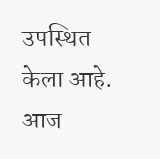उपस्थित केला आहे. आज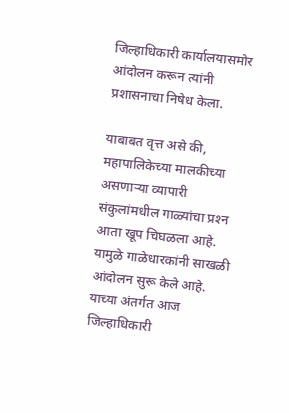जिल्हाधिकारी कार्यालयासमोर आंदोलन करून त्यांनी प्रशासनाचा निषेध केला.

याबाबत वृत्त असे की, महापालिकेच्या मालकीच्या असणार्‍या व्यापारी संकुलांमधील गाळ्यांचा प्रश्‍न आता खूप चिघळला आहे. यामुळे गाळेधारकांनी साखळी आंदोलन सुरू केले आहे. याच्या अंतर्गत आज जिल्हाधिकारी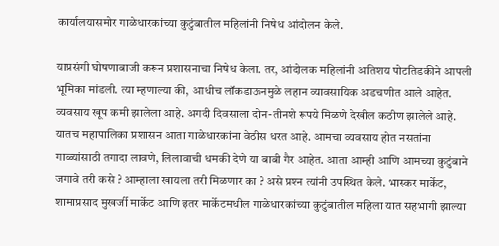कार्यालयासमोर गाळेधारकांच्या कुटुंबातील महिलांनी निषेध आंदोलन केले.

याप्रसंगी घोषणाबाजी करून प्रशासनाचा निषेध केला. तर, आंदोलक महिलांनी अतिशय पोटतिडकीने आपली भूमिका मांडली. त्या म्हणाल्या की, आधीच लॉकडाऊनमुळे लहान व्यावसायिक अडचणीत आले आहेत. व्यवसाय खूप कमी झालेला आहे. अगदी दिवसाला दोन-तीनशे रूपये मिळणे देखील कठीण झालेले आहे. यातच महापालिका प्रशासन आता गाळेधारकांना वेठीस धरत आहे. आमचा व्यवसाय होत नसतांना गाळ्यांसाठी तगादा लावणे, लिलावाची धमकी देणे या बाबी गैर आहेत. आता आम्ही आणि आमच्या कुटुंबाने जगावे तरी कसे ? आम्हाला खायला तरी मिळणार का ? असे प्रश्‍न त्यांनी उपस्थित केले. भास्कर मार्केट, शामाप्रसाद मुखर्जी मार्केट आणि इतर मार्केटमधील गाळेधारकांच्या कुटुंबातील महिला यात सहभागी झाल्या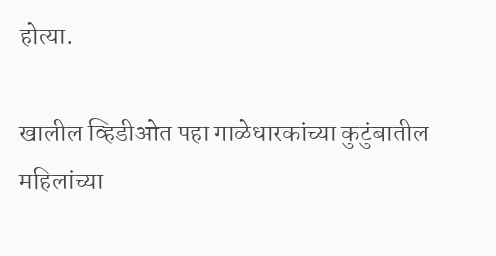होत्या.

खालील व्हिडीओत पहा गाळेधारकांच्या कुटुंबातील महिलांच्या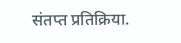संतप्त प्रतिक्रिया.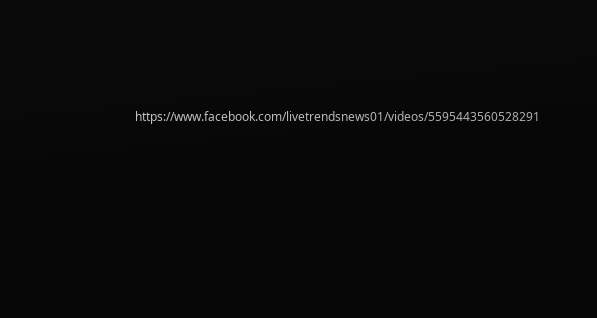https://www.facebook.com/livetrendsnews01/videos/5595443560528291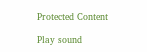Protected Content

Play sound